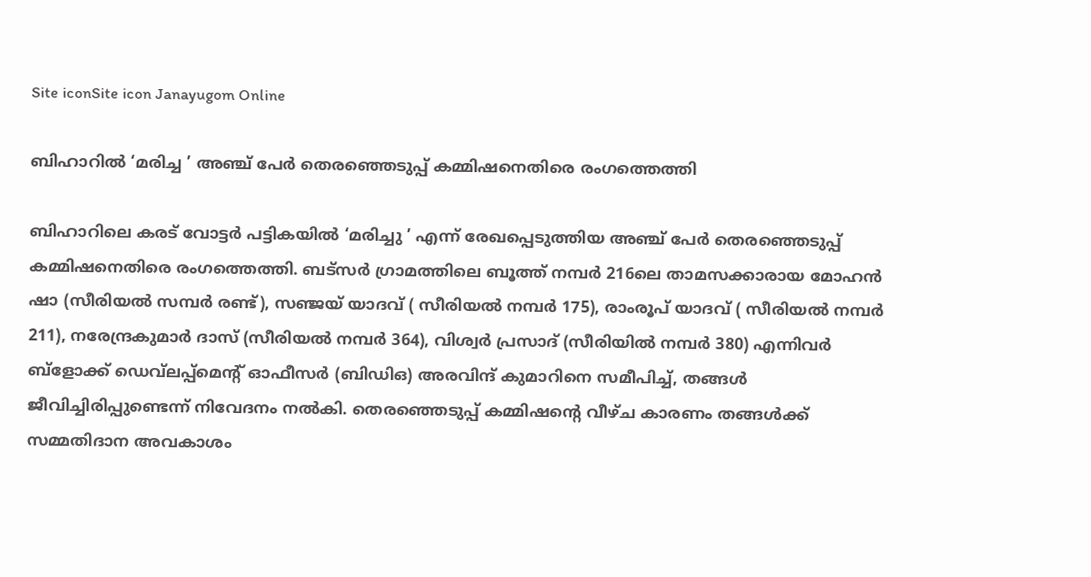Site iconSite icon Janayugom Online

ബിഹാറില്‍ ‘മരിച്ച ’ അഞ്ച് പേര്‍ തെരഞ്ഞെടുപ്പ് കമ്മിഷനെതിരെ രംഗത്തെത്തി

ബിഹാറിലെ കരട് വോട്ടര്‍ പട്ടികയില്‍ ‘മരിച്ചു ’ എന്ന് രേഖപ്പെടുത്തിയ അഞ്ച് പേര്‍ തെരഞ്ഞെടുപ്പ് കമ്മിഷനെതിരെ രംഗത്തെത്തി. ബട‍്സര്‍ ഗ്രാമത്തിലെ ബൂത്ത് നമ്പര്‍ 216ലെ താമസക്കാരായ മോഹന്‍ ഷാ (സീരിയല്‍ സമ്പര്‍ രണ്ട്), സഞ്ജയ് യാദവ് ( സീരിയല്‍ നമ്പര്‍ 175), രാംരൂപ് യാദവ് ( സീരിയല്‍ നമ്പര്‍ 211), നരേന്ദ്രകുമാര്‍ ദാസ് (സീരിയല്‍ നമ്പര്‍ 364), വിശ്വര്‍ പ്രസാദ് (സീരിയില്‍ നമ്പര്‍ 380) എന്നിവര്‍ ബ്ളോക്ക് ഡെവ്‍ലപ്പ്മെന്റ് ഓഫീസര്‍ (ബിഡിഒ) അരവിന്ദ് കുമാറിനെ സമീപിച്ച്, തങ്ങള്‍ ജീവിച്ചിരിപ്പുണ്ടെന്ന് നിവേദനം നല്‍കി. തെരഞ്ഞെടുപ്പ് കമ്മിഷന്റെ വീഴ്‍ച കാരണം തങ്ങള്‍ക്ക് സമ്മതിദാന അവകാശം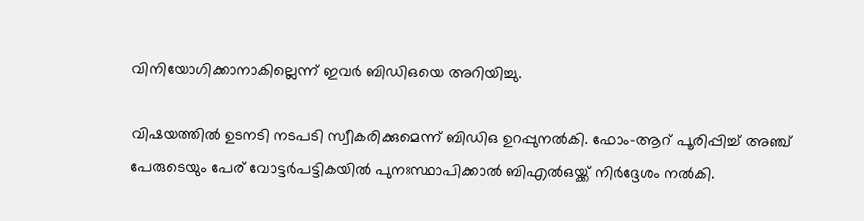വിനിയോഗിക്കാനാകില്ലെന്ന് ഇവര്‍ ബിഡിഒയെ അറിയിച്ചു.

വിഷയത്തില്‍ ഉടനടി നടപടി സ്വീകരിക്കുമെന്ന് ബിഡിഒ ഉറപ്പുനല്‍കി. ഫോം-ആറ് പൂരിപ്പിച്ച് അഞ്ച് പേരുടെയും പേര് വോട്ടര്‍പട്ടികയില്‍ പുനഃസ്ഥാപിക്കാല്‍ ബിഎല്‍ഒയ്ക്ക് നിര്‍ദ്ദേശം നല്‍കി.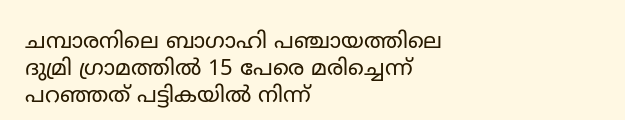ചമ്പാരനിലെ ബാഗാഹി പഞ്ചായത്തിലെ ദുമ്രി ഗ്രാമത്തില്‍ 15 പേരെ മരിച്ചെന്ന് പറഞ്ഞത് പട്ടികയില്‍ നിന്ന്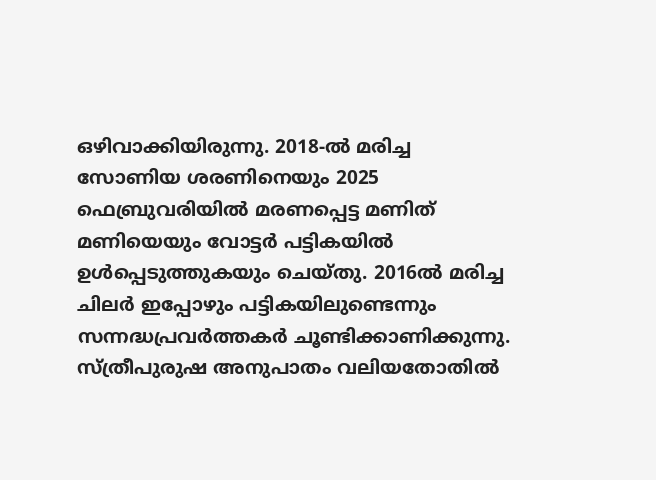ഒഴിവാക്കിയിരുന്നു. 2018‑ല്‍ മരിച്ച സോണിയ ശരണിനെയും 2025 ഫെബ്രുവരിയില്‍ മരണപ്പെട്ട മണിത് മണിയെയും വോട്ടര്‍ പട്ടികയില്‍ ഉള്‍പ്പെടുത്തുകയും ചെയ്തു. 2016ല്‍ മരിച്ച ചിലര്‍ ഇപ്പോഴും പട്ടികയിലുണ്ടെന്നും സന്നദ്ധപ്രവര്‍ത്തകര്‍ ചൂണ്ടിക്കാണിക്കുന്നു. സ്ത്രീപുരുഷ അനുപാതം വലിയതോതില്‍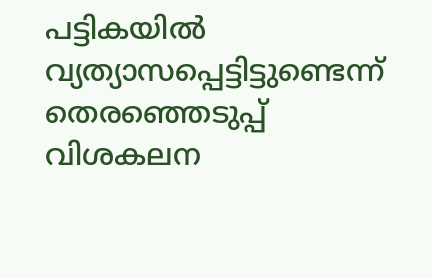പട്ടികയില്‍ വ്യത്യാസപ്പെട്ടിട്ടുണ്ടെന്ന് തെരഞ്ഞെടുപ്പ് വിശകലന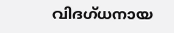വിദഗ്ധനായ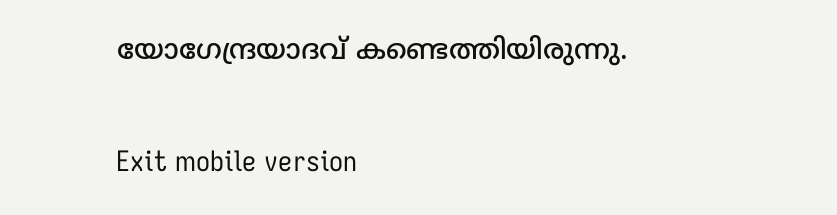യോഗേന്ദ്രയാദവ് കണ്ടെത്തിയിരുന്നു.

Exit mobile version